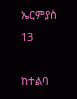ኤርምያስ 13

ከተልባ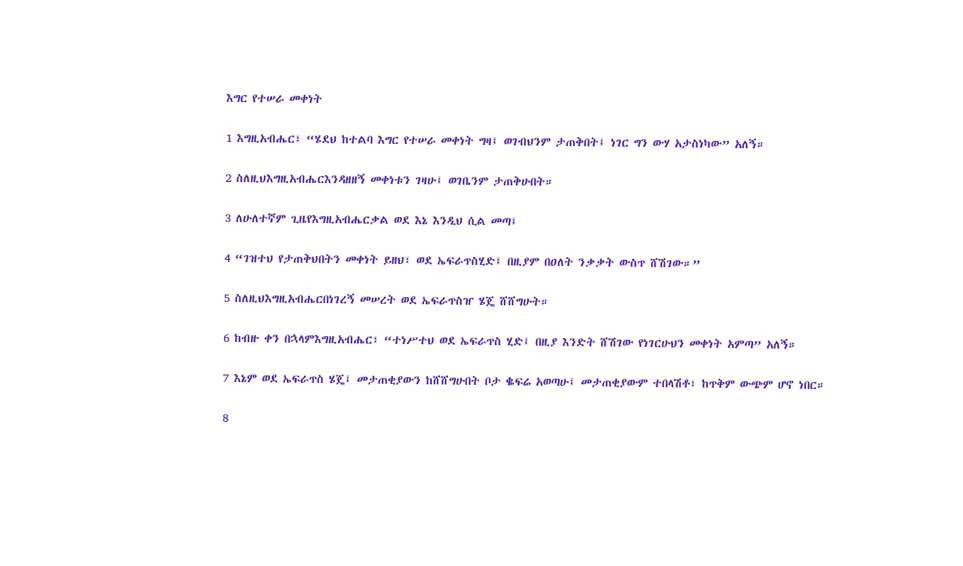እግር የተሠራ መቀነት

1 እግዚአብሔር፣ “ሄደህ ከተልባ እግር የተሠራ መቀነት ግዛ፤ ወገብህንም ታጠቅበት፤ ነገር ግን ውሃ አታስነካው” አለኝ።

2 ስለዚህእግዚአብሔርእንዳዘዘኝ መቀነቱን ገዛሁ፤ ወገቤንም ታጠቅሁበት።

3 ለሁለተኛም ጊዜየእግዚአብሔርቃል ወደ እኔ እንዲህ ሲል መጣ፤

4 “ገዝተህ የታጠቅህበትን መቀነት ይዘህ፣ ወደ ኤፍራጥስሂድ፤ በዚያም በዐለት ንቃቃት ውስጥ ሸሽገው።”

5 ስለዚህእግዚአብሔርበነገረኝ መሠረት ወደ ኤፍራጥስዠ ሄጄ ሸሸግሁት።

6 ከብዙ ቀን በኋላምእግዚአብሔር፣ “ተነሥተህ ወደ ኤፍራጥስ ሂድ፤ በዚያ እንድት ሸሽገው የነገርሁህን መቀነት አምጣ” አለኝ።

7 እኔም ወደ ኤፍራጥስ ሄጄ፤ መታጠቂያውን ከሸሸግሁበት ቦታ ቈፍሬ አወጣሁ፤ መታጠቂያውም ተበላሽቶ፣ ከጥቅም ውጭም ሆኖ ነበር።

8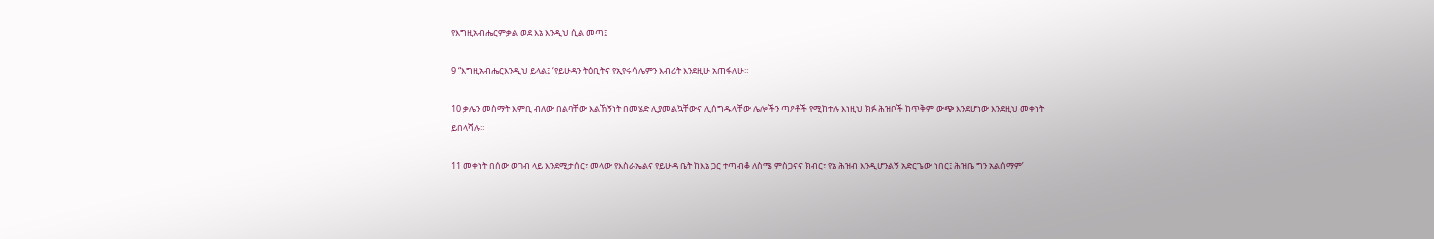የእግዚአብሔርምቃል ወደ እኔ እንዲህ ሲል መጣ፤

9 “እግዚአብሔርእንዲህ ይላል፤ ‘የይሁዳን ትዕቢትና የኢየሩሳሌምን እብሪት እንደዚሁ አጠፋለሁ።

10 ቃሌን መስማት እምቢ ብለው በልባቸው እልኸኝነት በመሄድ ሊያመልኳቸውና ሊሰግዱላቸው ሌሎችን ጣዖቶች የሚከተሉ እነዚህ ክፉ ሕዝቦች ከጥቅም ውጭ እንደሆነው እንደዚህ መቀነት ይበላሻሉ።

11 መቀነት በሰው ወገብ ላይ እንደሚታሰር፣ መላው የእስራኤልና የይሁዳ ቤት ከእኔ ጋር ተጣብቆ ለስሜ ምስጋናና ክብር፣ የኔ ሕዝብ እንዲሆንልኝ አድርጌው ነበር፤ ሕዝቤ ግን አልሰማም’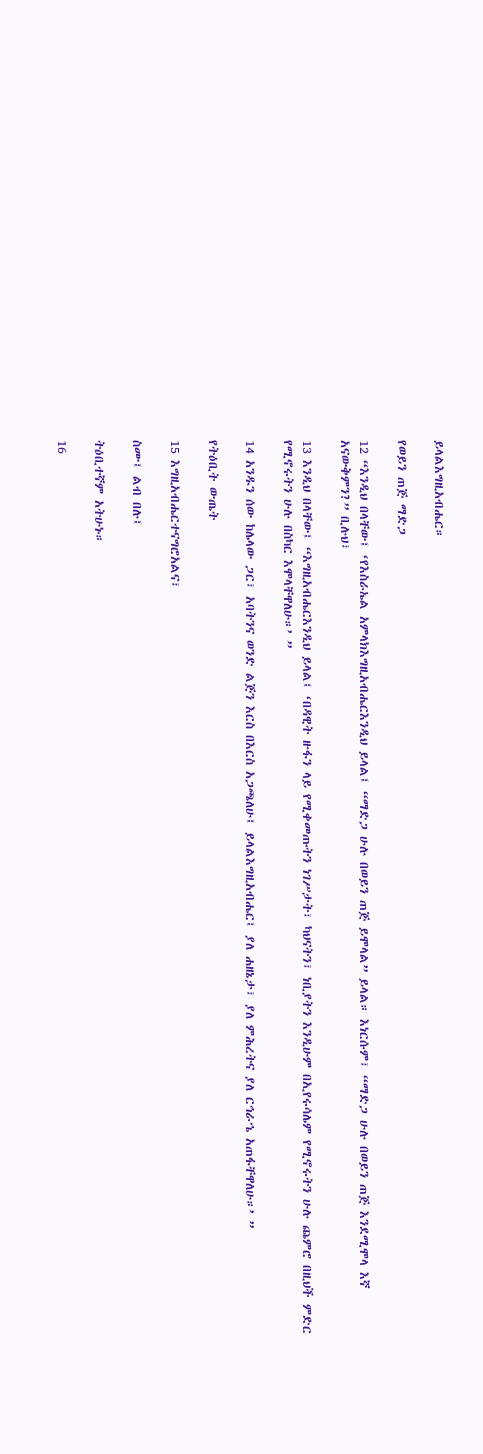ይላልእግዚአብሔር።

የወይን ጠጅ ማድጋ

12 “እንዲህ በላቸው፤ ‘የእስራኤል አምላክእግዚአብሔርእንዲህ ይላል፤ “ማድጋ ሁሉ በወይን ጠጅ ይሞላል” ይላል። እነርሱም፣ “ማድጋ ሁሉ በወይን ጠጅ እንደሚሞላ እኛ አናውቅምን?” ቢሉህ፣

13 እንዲህ በላቸው፤ “እግዚአብሔርእንዲህ ይላል፤ ‘በዳዊት ዙፋን ላይ የሚቀመጡትን ነገሥታት፣ ካህናትን፣ ነቢያትን እንዲሁም በኢየሩሳሌም የሚኖሩትን ሁሉ ጨምሮ በዚህች ምድር የሚኖሩትን ሁሉ በስካር እሞላቸዋለሁ።’ ”

14 አንዱን ሰው ከሌላው ጋር፣ አባትንና ወንድ ልጅን እርስ በእርስ አጋጫለሁ፤ ይላልእግዚአብሔር፤ ያለ ሐዘኔታ፣ ያለ ምሕረትና ያለ ርኅራኄ አጠፋቸዋለሁ።’ ”

የትዕቢት ውጤት

15 እግዚአብሔርተናግሮአልና፣

ስሙ፤ ልብ በሉ፤

ትዕቢተኛም አትሁኑ።

16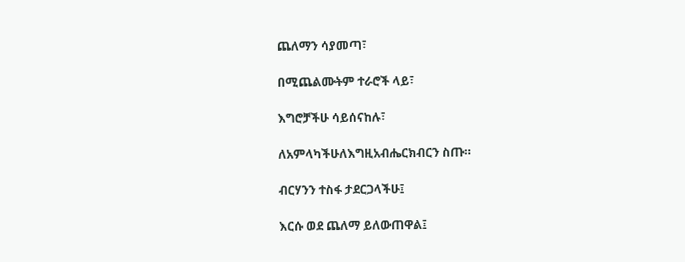ጨለማን ሳያመጣ፣

በሚጨልሙትም ተራሮች ላይ፣

እግሮቻችሁ ሳይሰናከሉ፣

ለአምላካችሁለእግዚአብሔርክብርን ስጡ።

ብርሃንን ተስፋ ታደርጋላችሁ፤

እርሱ ወደ ጨለማ ይለውጠዋል፤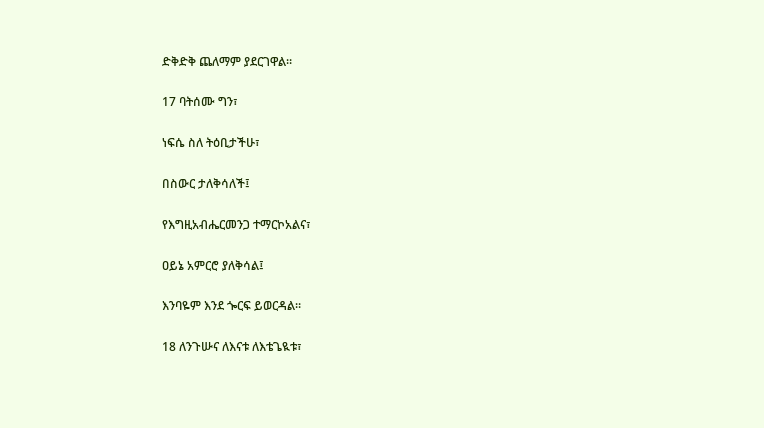ድቅድቅ ጨለማም ያደርገዋል።

17 ባትሰሙ ግን፣

ነፍሴ ስለ ትዕቢታችሁ፣

በስውር ታለቅሳለች፤

የእግዚአብሔርመንጋ ተማርኮአልና፣

ዐይኔ አምርሮ ያለቅሳል፤

እንባዬም እንደ ጐርፍ ይወርዳል።

18 ለንጉሡና ለእናቱ ለእቴጌዪቱ፣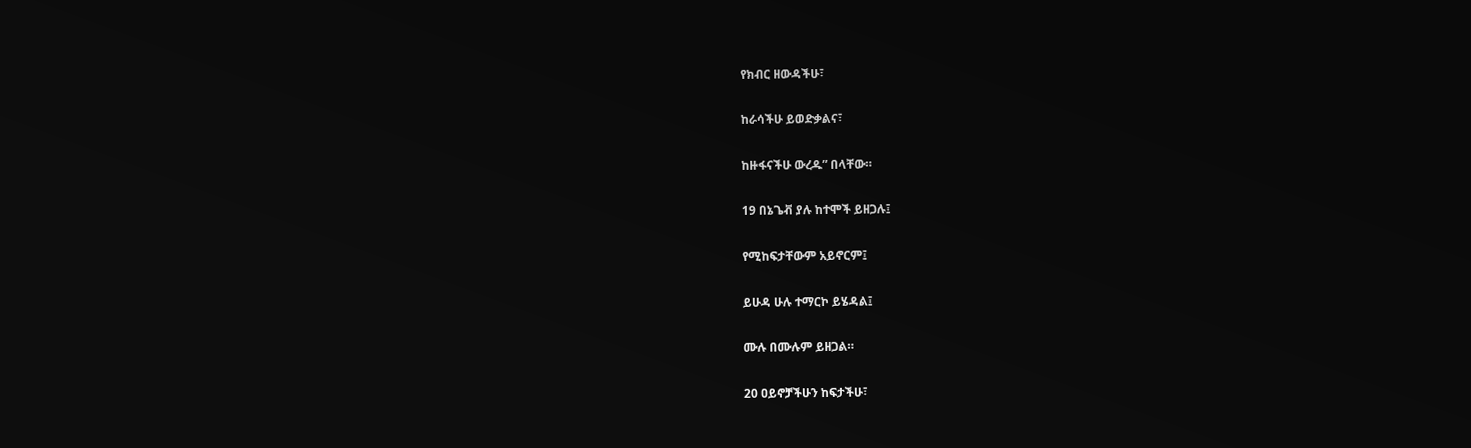የክብር ዘውዳችሁ፣

ከራሳችሁ ይወድቃልና፣

ከዙፋናችሁ ውረዱ” በላቸው።

19 በኔጌቭ ያሉ ከተሞች ይዘጋሉ፤

የሚከፍታቸውም አይኖርም፤

ይሁዳ ሁሉ ተማርኮ ይሄዳል፤

ሙሉ በሙሉም ይዘጋል።

20 ዐይኖቻችሁን ከፍታችሁ፣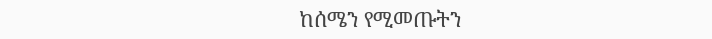ከሰሜን የሚመጡትን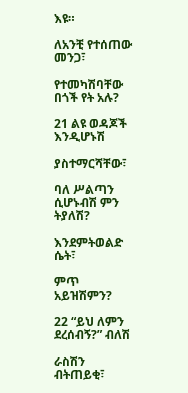እዩ።

ለአንቺ የተሰጠው መንጋ፣

የተመካሽባቸው በጎች የት አሉ?

21 ልዩ ወዳጆች እንዲሆኑሽ

ያስተማርሻቸው፣

ባለ ሥልጣን ሲሆኑብሽ ምን ትያለሽ?

እንደምትወልድ ሴት፣

ምጥ አይዝሽምን?

22 “ይህ ለምን ደረሰብኝ?” ብለሽ

ራስሽን ብትጠይቂ፣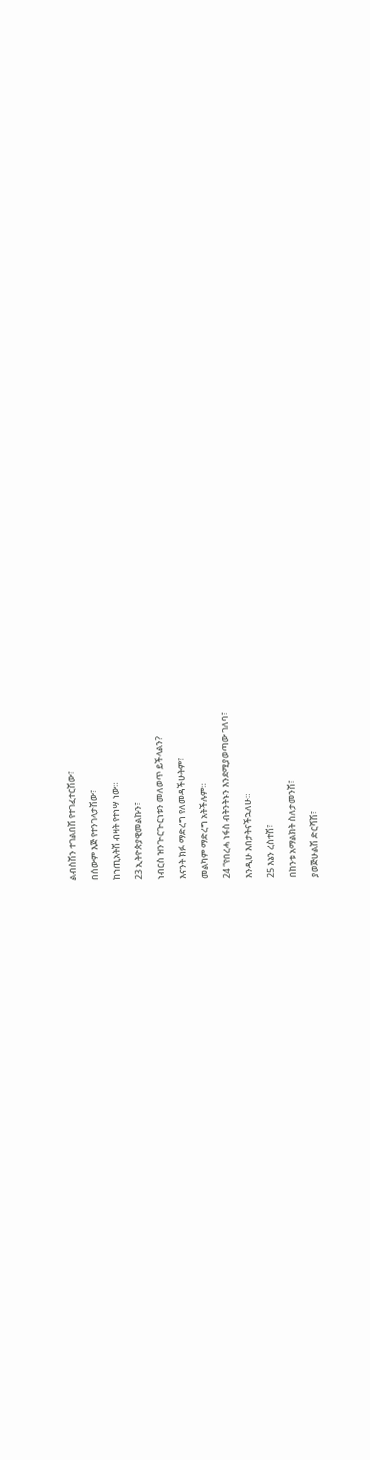ልብስሽን ተገልበሽ የተገፈተርሽው፣

በሰውም እጅ የተንገላታሽው፣

ከኀጢአትሽ ብዛት የተነሣ ነው።

23 ኢትዮጵያዊመልኩን፣

ነብርስ ዝንጒርጒርነቱን መለወጥ ይችላልን?

እናንት ክፉ ማድረግ የለመዳችሁትም፣

መልካም ማድረግ አትችሉም።

24 “የበረሓ ነፋስ ብትንትኑን እንደሚያወጣው ገለባ፣

እንዲሁ እበታትናችኋለሁ።

25 እኔን ረስተሽ፣

በከንቱ አማልክት ስለታመንሽ፣

ያወጅሁልሽ ድርሻሽ፣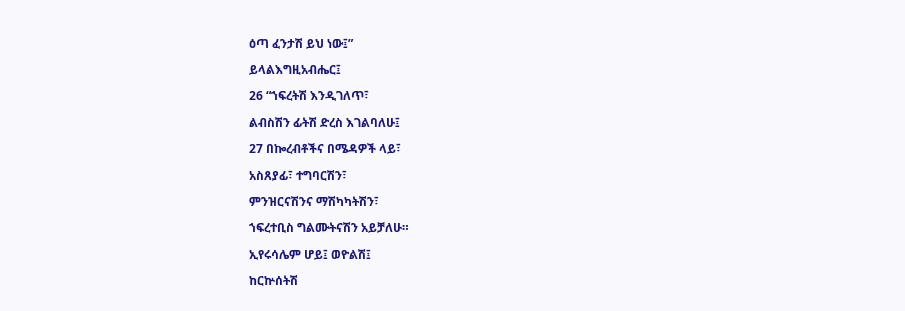ዕጣ ፈንታሽ ይህ ነው፤”

ይላልእግዚአብሔር፤

26 “ኀፍረትሽ እንዲገለጥ፣

ልብስሽን ፊትሽ ድረስ እገልባለሁ፤

27 በኰረብቶችና በሜዳዎች ላይ፣

አስጸያፊ፣ ተግባርሽን፣

ምንዝርናሽንና ማሽካካትሽን፣

ኀፍረተቢስ ግልሙትናሽን አይቻለሁ።

ኢየሩሳሌም ሆይ፤ ወዮልሽ፤

ከርኵሰትሽ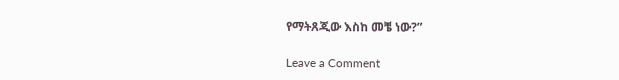የማትጸጂው እስከ መቼ ነው?”

Leave a Comment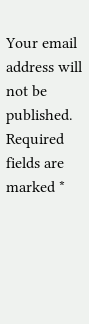Your email address will not be published. Required fields are marked *